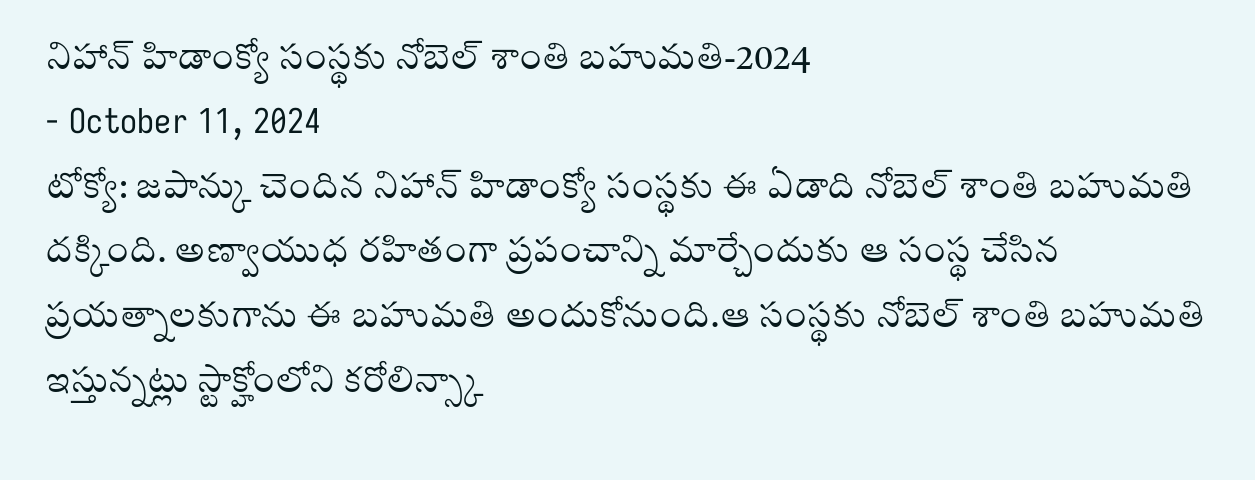నిహాన్ హిడాంక్యో సంస్థకు నోబెల్ శాంతి బహుమతి-2024
- October 11, 2024
టోక్యో: జపాన్కు చెందిన నిహాన్ హిడాంక్యో సంస్థకు ఈ ఏడాది నోబెల్ శాంతి బహుమతి దక్కింది. అణ్వాయుధ రహితంగా ప్రపంచాన్ని మార్చేందుకు ఆ సంస్థ చేసిన ప్రయత్నాలకుగాను ఈ బహుమతి అందుకోనుంది.ఆ సంస్థకు నోబెల్ శాంతి బహుమతి ఇస్తున్నట్లు స్టాక్హోంలోని కరోలిన్స్కా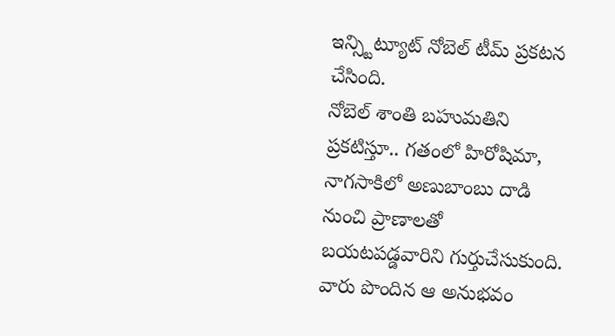ఇన్స్టిట్యూట్ నోబెల్ టీమ్ ప్రకటన చేసింది.
నోబెల్ శాంతి బహుమతిని ప్రకటిస్తూ.. గతంలో హిరోషిమా, నాగసాకిలో అణుబాంబు దాడి నుంచి ప్రాణాలతో బయటపడ్డవారిని గుర్తుచేసుకుంది. వారు పొందిన ఆ అనుభవం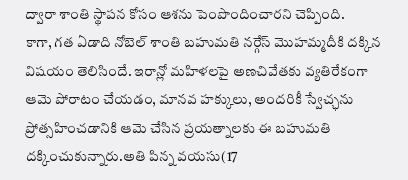ద్వారా శాంతి స్థాపన కోసం ఆశను పెంపొందించారని చెప్పింది.
కాగా, గత ఏడాది నోబెల్ శాంతి బహుమతి నర్గేస్ మొహమ్మదీకి దక్కిన విషయం తెలిసిందే. ఇరాన్లో మహిళలపై అణచివేతకు వ్యతిరేకంగా ఆమె పోరాటం చేయడం, మానవ హక్కులు, అందరికీ స్వేచ్ఛను ప్రోత్సహించడానికి ఆమె చేసిన ప్రయత్నాలకు ఈ బహుమతి దక్కించుకున్నారు.అతి పిన్న వయసు(17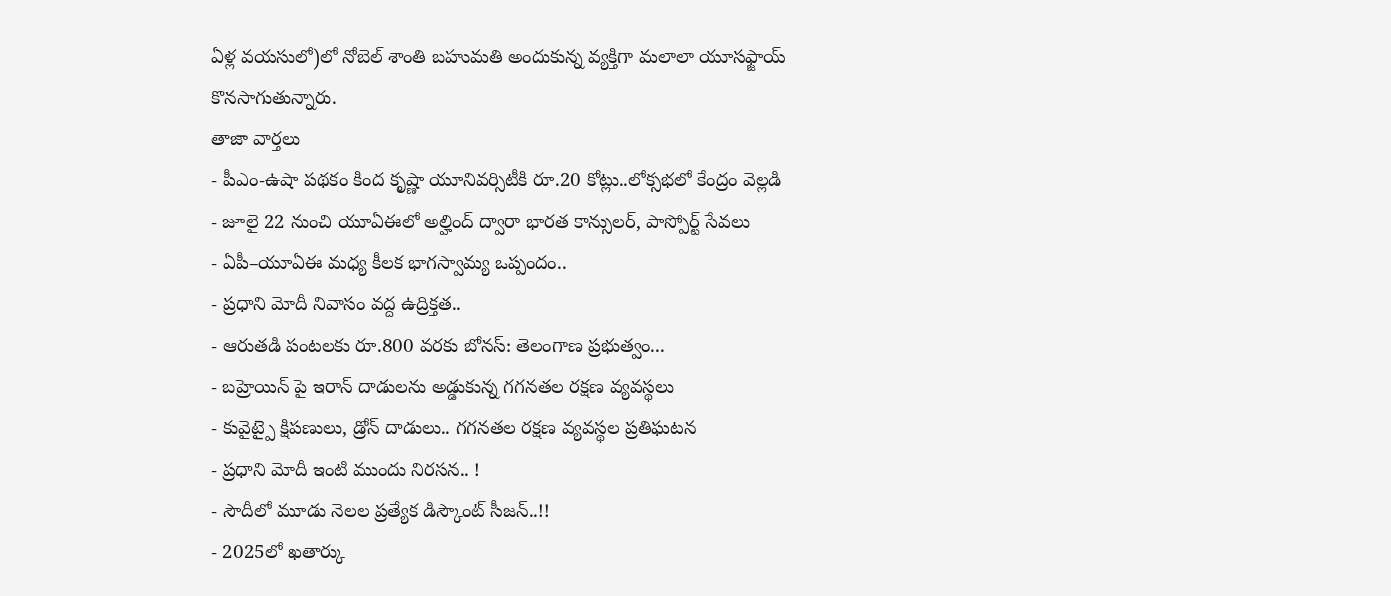ఏళ్ల వయసులో)లో నోబెల్ శాంతి బహుమతి అందుకున్న వ్యక్తిగా మలాలా యూసఫ్జాయ్ కొనసాగుతున్నారు.
తాజా వార్తలు
- పీఎం-ఉషా పథకం కింద కృష్ణా యూనివర్సిటీకి రూ.20 కోట్లు..లోక్సభలో కేంద్రం వెల్లడి
- జూలై 22 నుంచి యూఏఈలో అల్హింద్ ద్వారా భారత కాన్సులర్, పాస్పోర్ట్ సేవలు
- ఏపీ–యూఏఈ మధ్య కీలక భాగస్వామ్య ఒప్పందం..
- ప్రధాని మోదీ నివాసం వద్ద ఉద్రిక్తత..
- ఆరుతడి పంటలకు రూ.800 వరకు బోనస్: తెలంగాణ ప్రభుత్వం...
- బహ్రెయిన్ పై ఇరాన్ దాడులను అడ్డుకున్న గగనతల రక్షణ వ్యవస్థలు
- కువైట్పై క్షిపణులు, డ్రోన్ దాడులు.. గగనతల రక్షణ వ్యవస్థల ప్రతిఘటన
- ప్రధాని మోదీ ఇంటి ముందు నిరసన.. !
- సౌదీలో మూడు నెలల ప్రత్యేక డిస్కౌంట్ సీజన్..!!
- 2025లో ఖతార్కు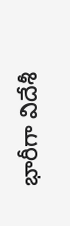భారీగా విదేశీ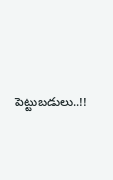పెట్టుబడులు..!!